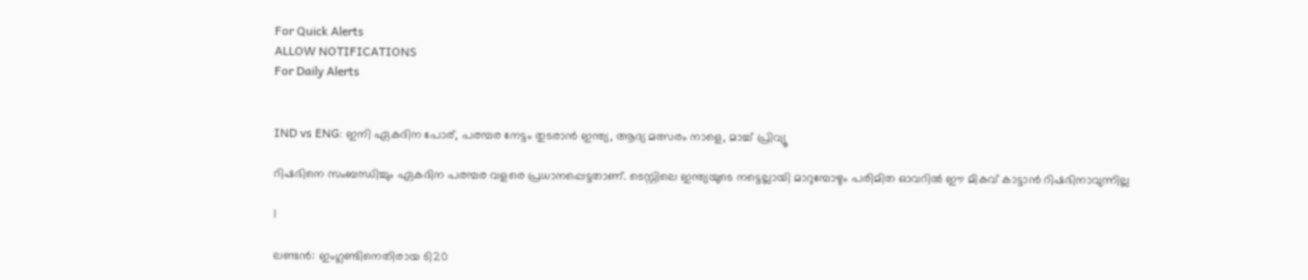For Quick Alerts
ALLOW NOTIFICATIONS
For Daily Alerts


IND vs ENG: ഇനി ഏകദിന പോര്, പരമ്പര നേട്ടം തുടരാന്‍ ഇന്ത്യ, ആദ്യ മത്സരം നാളെ, മാച്ച് പ്രിവ്യൂ

റിഷഭിനെ സംബന്ധിച്ചും ഏകദിന പരമ്പര വളരെ പ്രധാനപ്പെട്ടതാണ്. ടെസ്റ്റിലെ ഇന്ത്യയുടെ നട്ടെല്ലായി മാറുമ്പോഴും പരിമിത ഓവറില്‍ ഈ മികവ് കാട്ടാന്‍ റിഷഭിനാവുന്നില്ല

1

ലണ്ടന്‍: ഇംഗ്ലണ്ടിനെതിരായ ടി20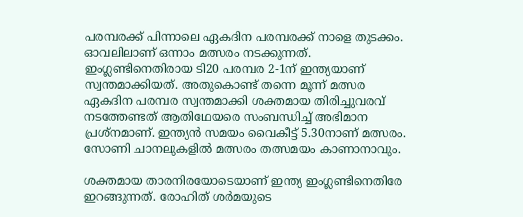പരമ്പരക്ക് പിന്നാലെ ഏകദിന പരമ്പരക്ക് നാളെ തുടക്കം. ഓവലിലാണ് ഒന്നാം മത്സരം നടക്കുന്നത്. ഇംഗ്ലണ്ടിനെതിരായ ടി20 പരമ്പര 2-1ന് ഇന്ത്യയാണ് സ്വന്തമാക്കിയത്. അതുകൊണ്ട് തന്നെ മൂന്ന് മത്സര ഏകദിന പരമ്പര സ്വന്തമാക്കി ശക്തമായ തിരിച്ചുവരവ് നടത്തേണ്ടത് ആതിഥേയരെ സംബന്ധിച്ച് അഭിമാന പ്രശ്‌നമാണ്. ഇന്ത്യന്‍ സമയം വൈകീട്ട് 5.30നാണ് മത്സരം. സോണി ചാനലുകളില്‍ മത്സരം തത്സമയം കാണാനാവും.

ശക്തമായ താരനിരയോടെയാണ് ഇന്ത്യ ഇംഗ്ലണ്ടിനെതിരേ ഇറങ്ങുന്നത്. രോഹിത് ശര്‍മയുടെ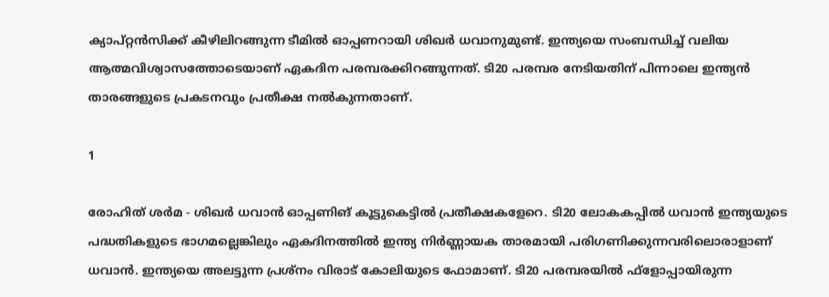ക്യാപ്റ്റന്‍സിക്ക് കീഴിലിറങ്ങുന്ന ടീമില്‍ ഓപ്പണറായി ശിഖര്‍ ധവാനുമുണ്ട്. ഇന്ത്യയെ സംബന്ധിച്ച് വലിയ ആത്മവിശ്വാസത്തോടെയാണ് ഏകദിന പരമ്പരക്കിറങ്ങുന്നത്. ടി20 പരമ്പര നേടിയതിന് പിന്നാലെ ഇന്ത്യന്‍ താരങ്ങളുടെ പ്രകടനവും പ്രതീക്ഷ നല്‍കുന്നതാണ്.

1

രോഹിത് ശര്‍മ - ശിഖര്‍ ധവാന്‍ ഓപ്പണിങ് കൂട്ടുകെട്ടില്‍ പ്രതീക്ഷകളേറെ. ടി20 ലോകകപ്പില്‍ ധവാന്‍ ഇന്ത്യയുടെ പദ്ധതികളുടെ ഭാഗമല്ലെങ്കിലും ഏകദിനത്തില്‍ ഇന്ത്യ നിര്‍ണ്ണായക താരമായി പരിഗണിക്കുന്നവരിലൊരാളാണ് ധവാന്‍. ഇന്ത്യയെ അലട്ടുന്ന പ്രശ്‌നം വിരാട് കോലിയുടെ ഫോമാണ്. ടി20 പരമ്പരയില്‍ ഫ്‌ളോപ്പായിരുന്ന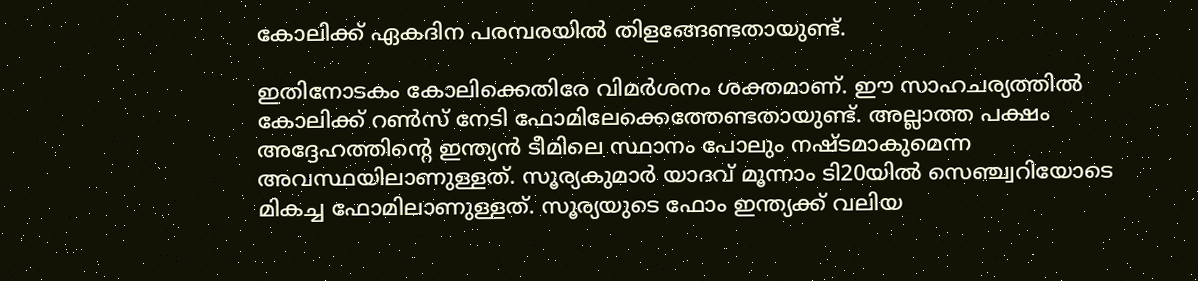കോലിക്ക് ഏകദിന പരമ്പരയില്‍ തിളങ്ങേണ്ടതായുണ്ട്.

ഇതിനോടകം കോലിക്കെതിരേ വിമര്‍ശനം ശക്തമാണ്. ഈ സാഹചര്യത്തില്‍ കോലിക്ക് റണ്‍സ് നേടി ഫോമിലേക്കെത്തേണ്ടതായുണ്ട്. അല്ലാത്ത പക്ഷം അദ്ദേഹത്തിന്റെ ഇന്ത്യന്‍ ടീമിലെ സ്ഥാനം പോലും നഷ്ടമാകുമെന്ന അവസ്ഥയിലാണുള്ളത്. സൂര്യകുമാര്‍ യാദവ് മൂന്നാം ടി20യില്‍ സെഞ്ച്വറിയോടെ മികച്ച ഫോമിലാണുള്ളത്. സൂര്യയുടെ ഫോം ഇന്ത്യക്ക് വലിയ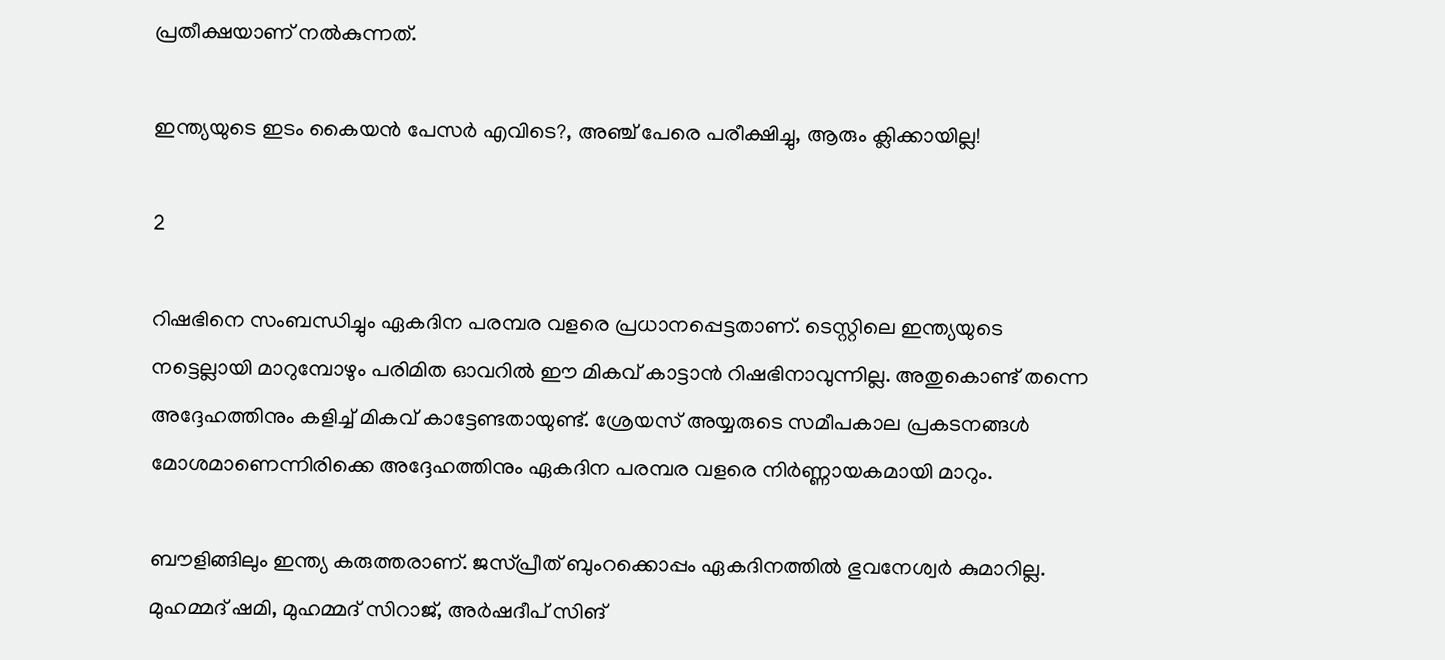പ്രതീക്ഷയാണ് നല്‍കുന്നത്.

ഇന്ത്യയുടെ ഇടം കൈയന്‍ പേസര്‍ എവിടെ?, അഞ്ച് പേരെ പരീക്ഷിച്ചു, ആരും ക്ലിക്കായില്ല!

2

റിഷഭിനെ സംബന്ധിച്ചും ഏകദിന പരമ്പര വളരെ പ്രധാനപ്പെട്ടതാണ്. ടെസ്റ്റിലെ ഇന്ത്യയുടെ നട്ടെല്ലായി മാറുമ്പോഴും പരിമിത ഓവറില്‍ ഈ മികവ് കാട്ടാന്‍ റിഷഭിനാവുന്നില്ല. അതുകൊണ്ട് തന്നെ അദ്ദേഹത്തിനും കളിച്ച് മികവ് കാട്ടേണ്ടതായുണ്ട്. ശ്രേയസ് അയ്യരുടെ സമീപകാല പ്രകടനങ്ങള്‍ മോശമാണെന്നിരിക്കെ അദ്ദേഹത്തിനും ഏകദിന പരമ്പര വളരെ നിര്‍ണ്ണായകമായി മാറും.

ബൗളിങ്ങിലും ഇന്ത്യ കരുത്തരാണ്. ജസ്പ്രീത് ബുംറക്കൊപ്പം ഏകദിനത്തില്‍ ഭുവനേശ്വര്‍ കുമാറില്ല. മുഹമ്മദ് ഷമി, മുഹമ്മദ് സിറാജ്, അര്‍ഷദീപ് സിങ്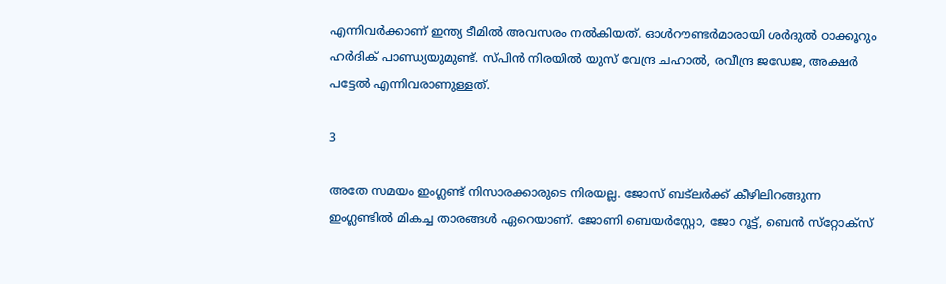എന്നിവര്‍ക്കാണ് ഇന്ത്യ ടീമില്‍ അവസരം നല്‍കിയത്. ഓള്‍റൗണ്ടര്‍മാരായി ശര്‍ദുല്‍ ഠാക്കൂറും ഹര്‍ദിക് പാണ്ഡ്യയുമുണ്ട്. സ്പിന്‍ നിരയില്‍ യുസ് വേന്ദ്ര ചഹാല്‍, രവീന്ദ്ര ജഡേജ, അക്ഷര്‍ പട്ടേല്‍ എന്നിവരാണുള്ളത്.

3

അതേ സമയം ഇംഗ്ലണ്ട് നിസാരക്കാരുടെ നിരയല്ല. ജോസ് ബട്‌ലര്‍ക്ക് കീഴിലിറങ്ങുന്ന ഇംഗ്ലണ്ടില്‍ മികച്ച താരങ്ങള്‍ ഏറെയാണ്. ജോണി ബെയര്‍‌സ്റ്റോ, ജോ റൂട്ട്, ബെന്‍ സ്‌റ്റോക്‌സ്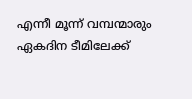എന്നീ മൂന്ന് വമ്പന്മാരും ഏകദിന ടീമിലേക്ക്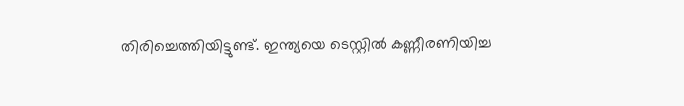തിരിച്ചെത്തിയിട്ടുണ്ട്. ഇന്ത്യയെ ടെസ്റ്റില്‍ കണ്ണീരണിയിച്ച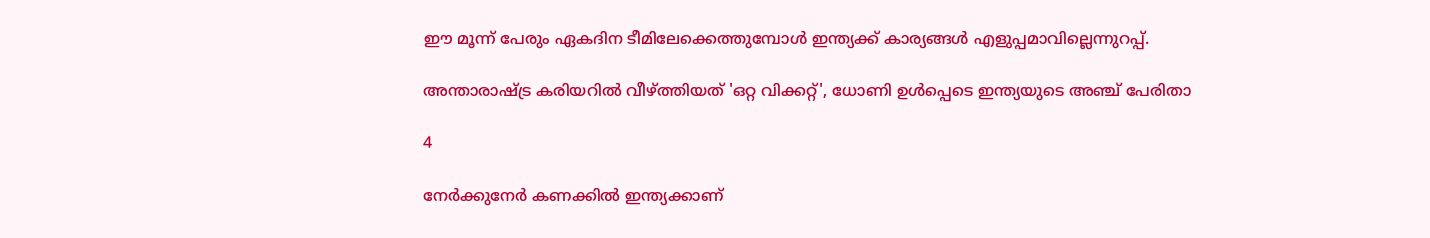ഈ മൂന്ന് പേരും ഏകദിന ടീമിലേക്കെത്തുമ്പോള്‍ ഇന്ത്യക്ക് കാര്യങ്ങള്‍ എളുപ്പമാവില്ലെന്നുറപ്പ്.

അന്താരാഷ്ട്ര കരിയറില്‍ വീഴ്ത്തിയത് 'ഒറ്റ വിക്കറ്റ്', ധോണി ഉള്‍പ്പെടെ ഇന്ത്യയുടെ അഞ്ച് പേരിതാ

4

നേര്‍ക്കുനേര്‍ കണക്കില്‍ ഇന്ത്യക്കാണ്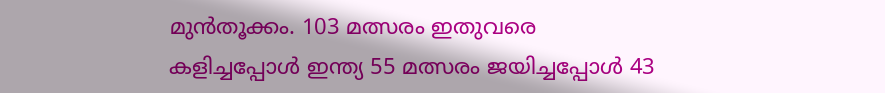മുന്‍തൂക്കം. 103 മത്സരം ഇതുവരെ കളിച്ചപ്പോള്‍ ഇന്ത്യ 55 മത്സരം ജയിച്ചപ്പോള്‍ 43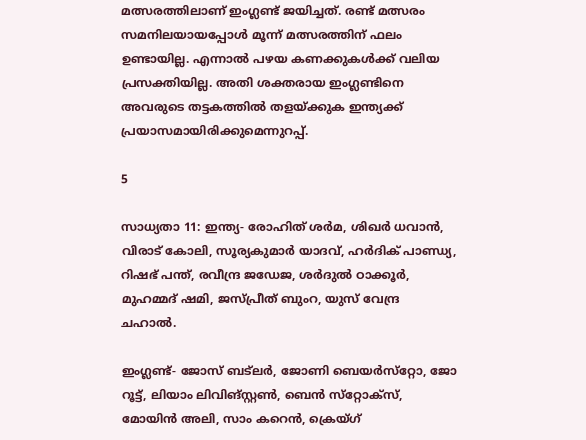മത്സരത്തിലാണ് ഇംഗ്ലണ്ട് ജയിച്ചത്. രണ്ട് മത്സരം സമനിലയായപ്പോള്‍ മൂന്ന് മത്സരത്തിന് ഫലം ഉണ്ടായില്ല. എന്നാല്‍ പഴയ കണക്കുകള്‍ക്ക് വലിയ പ്രസക്തിയില്ല. അതി ശക്തരായ ഇംഗ്ലണ്ടിനെ അവരുടെ തട്ടകത്തില്‍ തളയ്ക്കുക ഇന്ത്യക്ക് പ്രയാസമായിരിക്കുമെന്നുറപ്പ്.

5

സാധ്യതാ 11: ഇന്ത്യ- രോഹിത് ശര്‍മ, ശിഖര്‍ ധവാന്‍, വിരാട് കോലി, സൂര്യകുമാര്‍ യാദവ്, ഹര്‍ദിക് പാണ്ഡ്യ, റിഷഭ് പന്ത്, രവീന്ദ്ര ജഡേജ, ശര്‍ദുല്‍ ഠാക്കൂര്‍, മുഹമ്മദ് ഷമി, ജസ്പ്രീത് ബുംറ, യുസ് വേന്ദ്ര ചഹാല്‍.

ഇംഗ്ലണ്ട്- ജോസ് ബട്‌ലര്‍, ജോണി ബെയര്‍സ്‌റ്റോ, ജോ റൂട്ട്, ലിയാം ലിവിങ്‌സ്റ്റണ്‍, ബെന്‍ സ്‌റ്റോക്‌സ്, മോയിന്‍ അലി, സാം കറെന്‍, ക്രെയ്ഗ്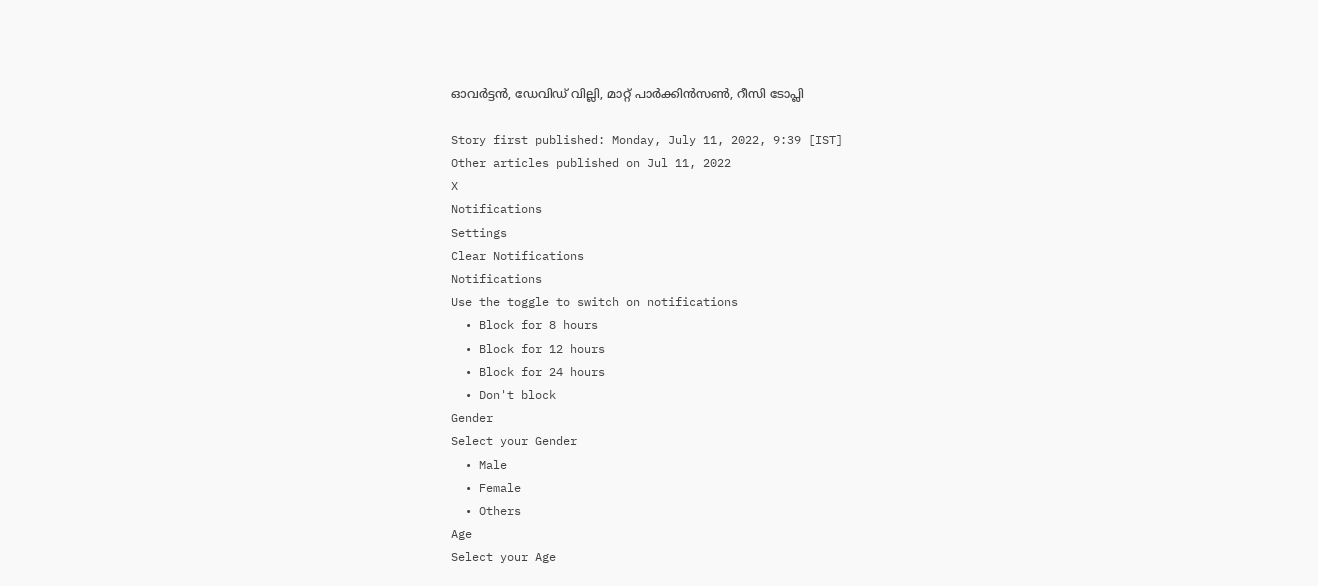ഓവര്‍ട്ടന്‍, ഡേവിഡ് വില്ലി, മാറ്റ് പാര്‍ക്കിന്‍സണ്‍, റീസി ടോപ്ലി

Story first published: Monday, July 11, 2022, 9:39 [IST]
Other articles published on Jul 11, 2022
X
Notifications
Settings
Clear Notifications
Notifications
Use the toggle to switch on notifications
  • Block for 8 hours
  • Block for 12 hours
  • Block for 24 hours
  • Don't block
Gender
Select your Gender
  • Male
  • Female
  • Others
Age
Select your Age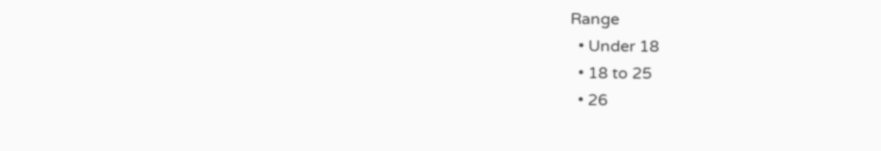Range
  • Under 18
  • 18 to 25
  • 26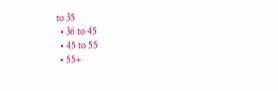to 35
  • 36 to 45
  • 45 to 55
  • 55+